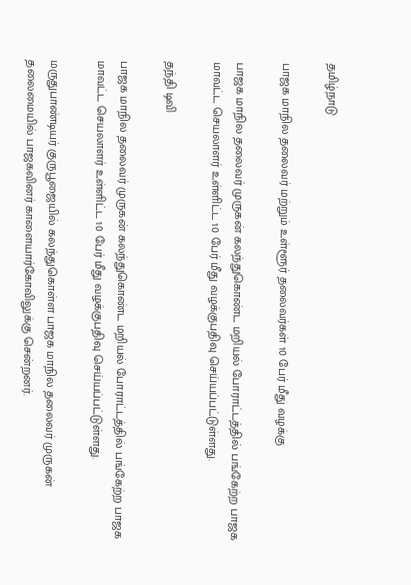தமிழ்நாடு

பாஜக மாநில தலைவர் மற்றும் உள்ளூர் தலைவர்கள் 10 பேர் மீது வழக்கு

பாஜக மாநில தலைவர் முருகன் கலந்துகொண்ட மறியல் போராட்டத்தில் பங்கேற்ற பாஜக மாவட்ட செயலாளர் உள்ளிட்ட 10 பேர் மீது வழக்குபதிவு செய்யப்பட்டுள்ளது.

தந்தி டிவி

பாஜக மாநில தலைவர் முருகன் கலந்துகொண்ட மறியல் போராட்டத்தில் பங்கேற்ற பாஜக மாவட்ட செயலாளர் உள்ளிட்ட 10 பேர் மீது வழக்குபதிவு செய்யப்பட்டுள்ளது.

மருதுபாண்டியர் குருபூஜையில் கலந்துகொள்ள பாஜக மாநில தலைவர் முருகன் தலைமையில் பாஜகவினர் காளையார்கோவிலுக்கு சென்றனர்.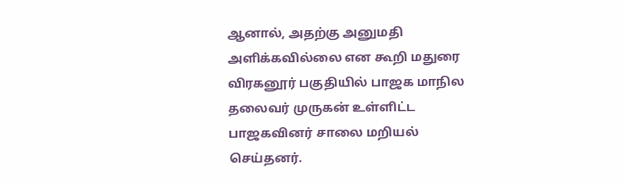ஆனால், அதற்கு அனுமதி அளிக்கவில்லை என கூறி மதுரை விரகனூர் பகுதியில் பாஜக மாநில தலைவர் முருகன் உள்ளிட்ட பாஜகவினர் சாலை மறியல் செய்தனர்.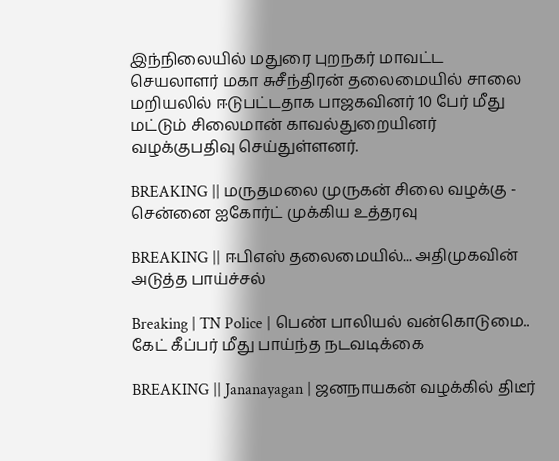இந்நிலையில் மதுரை புறநகர் மாவட்ட செயலாளர் மகா சுசீந்திரன் தலைமையில் சாலை மறியலில் ஈடுபட்டதாக பாஜகவினர் 10 பேர் மீது மட்டும் சிலைமான் காவல்துறையினர் வழக்குபதிவு செய்துள்ளனர்.

BREAKING || மருதமலை முருகன் சிலை வழக்கு - சென்னை ஐகோர்ட் முக்கிய உத்தரவு

BREAKING || ஈபிஎஸ் தலைமையில்... அதிமுகவின் அடுத்த பாய்ச்சல்

Breaking | TN Police | பெண் பாலியல் வன்கொடுமை.. கேட் கீப்பர் மீது பாய்ந்த நடவடிக்கை

BREAKING || Jananayagan | ஜனநாயகன் வழக்கில் திடீர்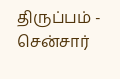திருப்பம் - சென்சார்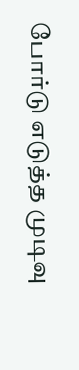போர்டு எடுத்த முடிவு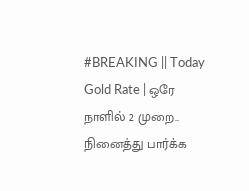#BREAKING || Today Gold Rate | ஒரே நாளில் 2 முறை.. நினைத்து பார்க்க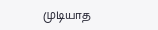முடியாத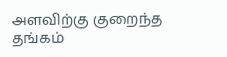அளவிற்கு குறைந்த தங்கம்